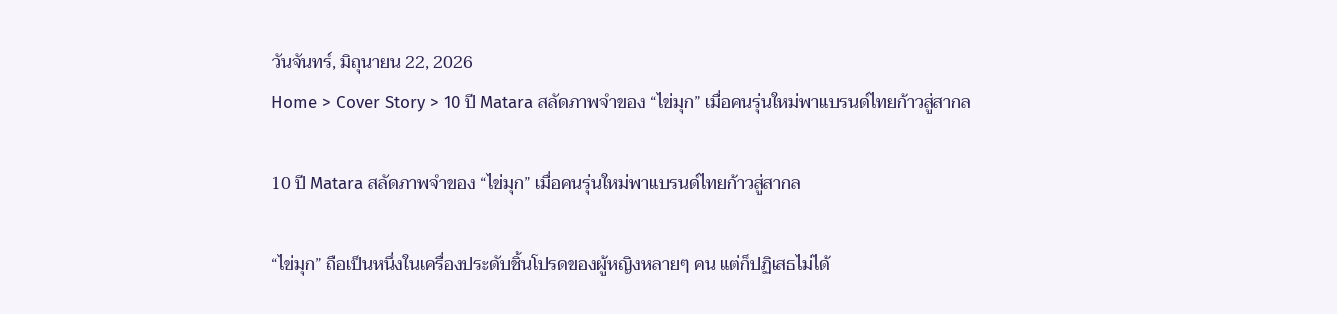วันจันทร์, มิถุนายน 22, 2026
Home > Cover Story > 10 ปี Matara สลัดภาพจำของ “ไข่มุก” เมื่อคนรุ่นใหม่พาแบรนด์ไทยก้าวสู่สากล

10 ปี Matara สลัดภาพจำของ “ไข่มุก” เมื่อคนรุ่นใหม่พาแบรนด์ไทยก้าวสู่สากล

“ไข่มุก” ถือเป็นหนึ่งในเครื่องประดับชิ้นโปรดของผู้หญิงหลายๆ คน แต่ก็ปฏิเสธไม่ได้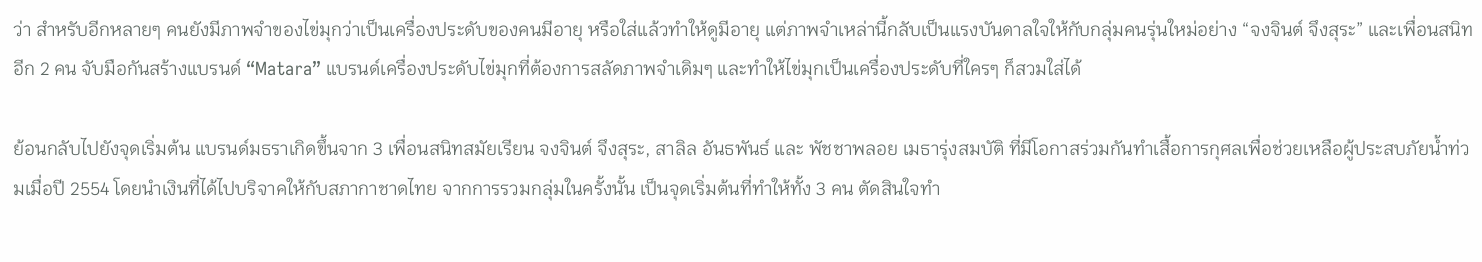ว่า สำหรับอีกหลายๆ คนยังมีภาพจำของไข่มุกว่าเป็นเครื่องประดับของคนมีอายุ หรือใส่แล้วทำให้ดูมีอายุ แต่ภาพจำเหล่านี้กลับเป็นแรงบันดาลใจให้กับกลุ่มคนรุ่นใหม่อย่าง “จงจินต์ จึงสุระ” และเพื่อนสนิทอีก 2 คน จับมือกันสร้างแบรนด์ “Matara” แบรนด์เครื่องประดับไข่มุกที่ต้องการสลัดภาพจำเดิมๆ และทำให้ไข่มุกเป็นเครื่องประดับที่ใครๆ ก็สวมใส่ได้

ย้อนกลับไปยังจุดเริ่มต้น แบรนด์มธราเกิดขึ้นจาก 3 เพื่อนสนิทสมัยเรียน จงจินต์ จึงสุระ, สาลิล อันธพันธ์ และ พัชชาพลอย เมธารุ่งสมบัติ ที่มีโอกาสร่วมกันทำเสื้อการกุศลเพื่อช่วยเหลือผู้ประสบภัยน้ำท่วมเมื่อปี 2554 โดยนำเงินที่ได้ไปบริจาคให้กับสภากาชาดไทย จากการรวมกลุ่มในครั้งนั้น เป็นจุดเริ่มต้นที่ทำให้ทั้ง 3 คน ตัดสินใจทำ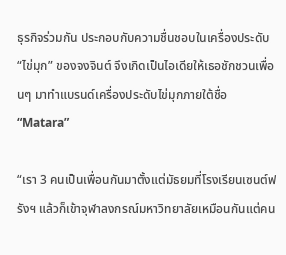ธุรกิจร่วมกัน ประกอบกับความชื่นชอบในเครื่องประดับ “ไข่มุก” ของจงจินต์ จึงเกิดเป็นไอเดียให้เธอชักชวนเพื่อนๆ มาทำแบรนด์เครื่องประดับไข่มุกภายใต้ชื่อ “Matara”

“เรา 3 คนเป็นเพื่อนกันมาตั้งแต่มัธยมที่โรงเรียนเซนต์ฟรังฯ แล้วก็เข้าจุฬาลงกรณ์มหาวิทยาลัยเหมือนกันแต่คน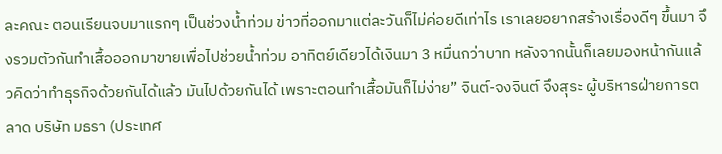ละคณะ ตอนเรียนจบมาแรกๆ เป็นช่วงน้ำท่วม ข่าวที่ออกมาแต่ละวันก็ไม่ค่อยดีเท่าไร เราเลยอยากสร้างเรื่องดีๆ ขึ้นมา จึงรวมตัวกันทำเสื้อออกมาขายเพื่อไปช่วยน้ำท่วม อาทิตย์เดียวได้เงินมา 3 หมื่นกว่าบาท หลังจากนั้นก็เลยมองหน้ากันแล้วคิดว่าทำธุรกิจด้วยกันได้แล้ว มันไปด้วยกันได้ เพราะตอนทำเสื้อมันก็ไม่ง่าย” จินต์-จงจินต์ จึงสุระ ผู้บริหารฝ่ายการตลาด บริษัท มธรา (ประเทศ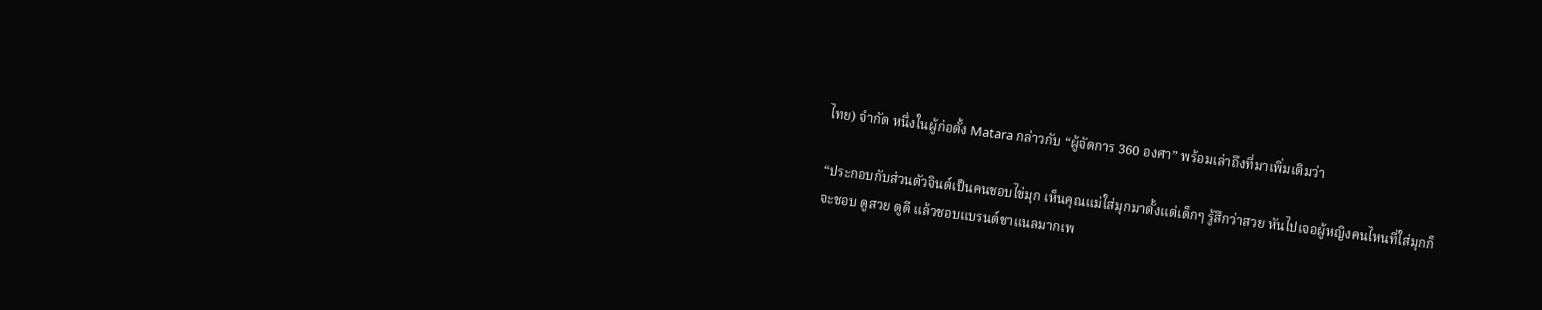ไทย) จำกัด หนึ่งในผู้ก่อตั้ง Matara กล่าวกับ “ผู้จัดการ 360 องศา” พร้อมเล่าถึงที่มาเพิ่มเติมว่า

“ประกอบกับส่วนตัวจินต์เป็นคนชอบไข่มุก เห็นคุณแม่ใส่มุกมาตั้งแต่เด็กๆ รู้สึกว่าสวย หันไปเจอผู้หญิงคนไหนที่ใส่มุกก็จะชอบ ดูสวย ดูดี แล้วชอบแบรนด์ชาแนลมากเพ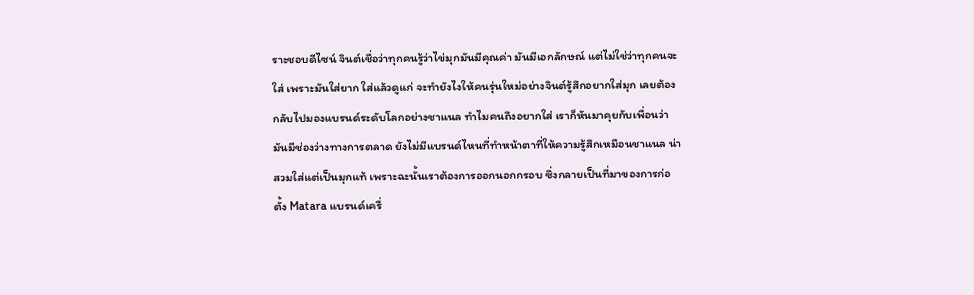ราะชอบดีไซน์ จินต์เชื่อว่าทุกคนรู้ว่าไข่มุกมันมีคุณค่า มันมีเอกลักษณ์ แต่ไม่ใช่ว่าทุกคนจะใส่ เพราะมันใส่ยาก ใส่แล้วดูแก่ จะทำยังไงให้คนรุ่นใหม่อย่างจินต์รู้สึกอยากใส่มุก เลยต้องกลับไปมองแบรนด์ระดับโลกอย่างชาแนล ทำไมคนถึงอยากใส่ เราก็หันมาคุยกับเพื่อนว่ามันมีช่องว่างทางการตลาด ยังไม่มีแบรนด์ไหนที่ทำหน้าตาที่ให้ความรู้สึกเหมือนชาแนล น่าสวมใส่แต่เป็นมุกแท้ เพราะฉะนั้นเราต้องการออกนอกกรอบ ซึ่งกลายเป็นที่มาของการก่อตั้ง Matara แบรนด์เครื่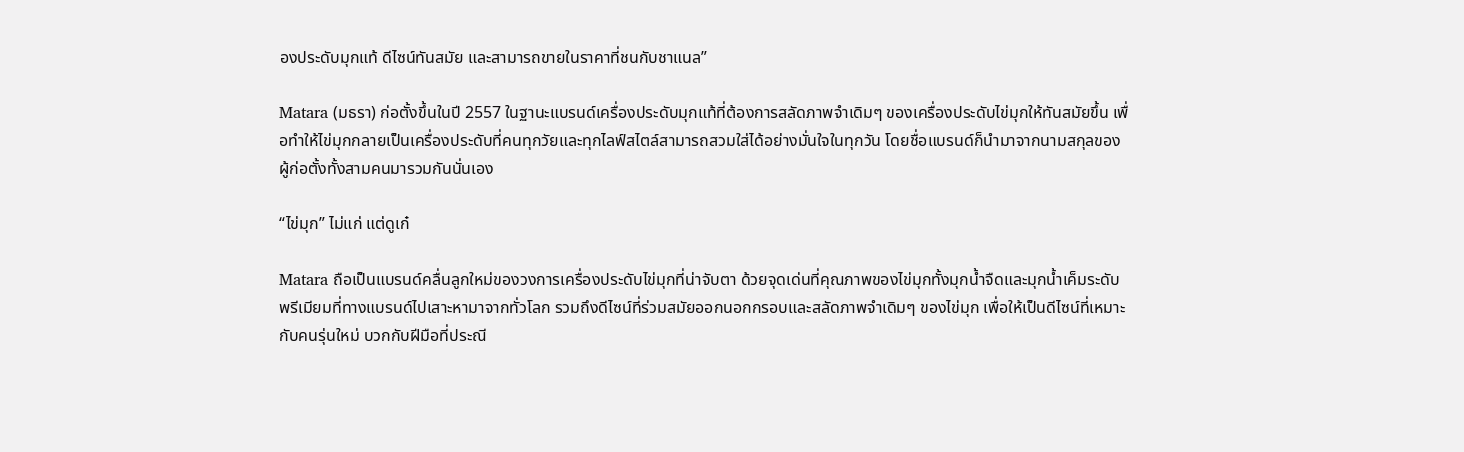องประดับมุกแท้ ดีไซน์ทันสมัย และสามารถขายในราคาที่ชนกับชาแนล”

Matara (มธรา) ก่อตั้งขึ้นในปี 2557 ในฐานะแบรนด์เครื่องประดับมุกแท้ที่ต้องการสลัดภาพจำเดิมๆ ของเครื่องประดับไข่มุกให้ทันสมัยขึ้น เพื่อทำให้ไข่มุกกลายเป็นเครื่องประดับที่คนทุกวัยและทุกไลฟ์สไตล์สามารถสวมใส่ได้อย่างมั่นใจในทุกวัน โดยชื่อแบรนด์ก็นำมาจากนามสกุลของผู้ก่อตั้งทั้งสามคนมารวมกันนั่นเอง

“ไข่มุก” ไม่แก่ แต่ดูเก๋

Matara ถือเป็นแบรนด์คลื่นลูกใหม่ของวงการเครื่องประดับไข่มุกที่น่าจับตา ด้วยจุดเด่นที่คุณภาพของไข่มุกทั้งมุกน้ำจืดและมุกน้ำเค็มระดับพรีเมียมที่ทางแบรนด์ไปเสาะหามาจากทั่วโลก รวมถึงดีไซน์ที่ร่วมสมัยออกนอกกรอบและสลัดภาพจำเดิมๆ ของไข่มุก เพื่อให้เป็นดีไซน์ที่เหมาะกับคนรุ่นใหม่ บวกกับฝีมือที่ประณี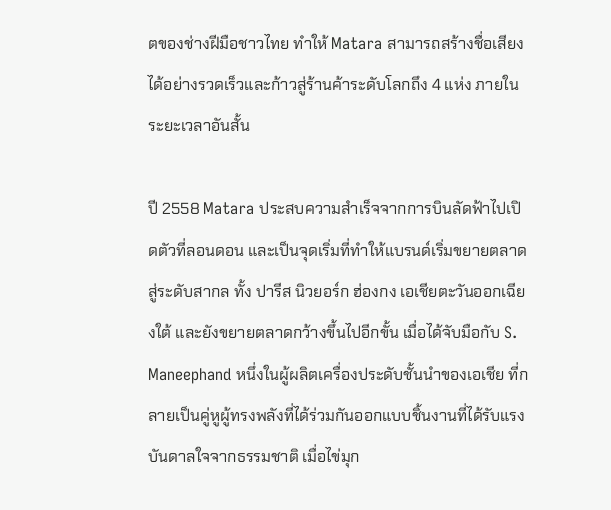ตของช่างฝีมือชาวไทย ทำให้ Matara สามารถสร้างชื่อเสียงได้อย่างรวดเร็วและก้าวสู่ร้านค้าระดับโลกถึง 4 แห่ง ภายในระยะเวลาอันสั้น

ปี 2558 Matara ประสบความสำเร็จจากการบินลัดฟ้าไปเปิดตัวที่ลอนดอน และเป็นจุดเริ่มที่ทำให้แบรนด์เริ่มขยายตลาดสู่ระดับสากล ทั้ง ปารีส นิวยอร์ก ฮ่องกง เอเชียตะวันออกเฉียงใต้ และยังขยายตลาดกว้างขึ้นไปอีกขั้น เมื่อได้จับมือกับ S. Maneephand หนึ่งในผู้ผลิตเครื่องประดับชั้นนำของเอเชีย ที่กลายเป็นคู่หูผู้ทรงพลังที่ได้ร่วมกันออกแบบชิ้นงานที่ได้รับแรงบันดาลใจจากธรรมชาติ เมื่อไข่มุก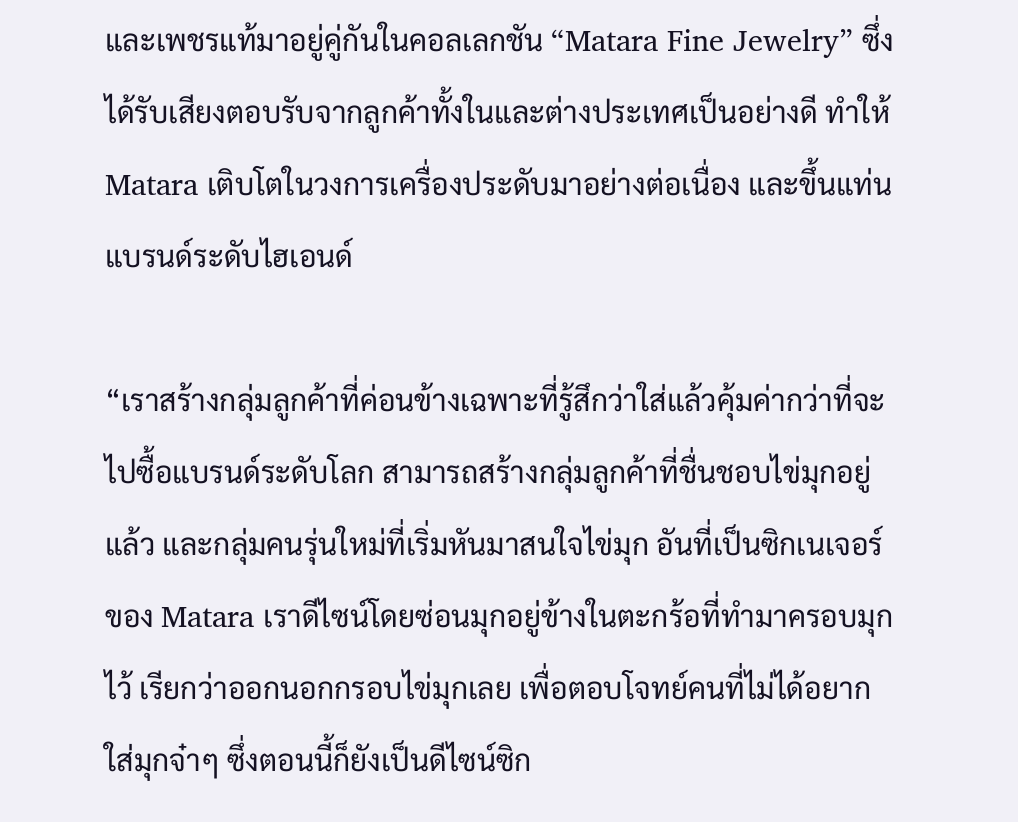และเพชรแท้มาอยู่คู่กันในคอลเลกชัน “Matara Fine Jewelry” ซึ่งได้รับเสียงตอบรับจากลูกค้าทั้งในและต่างประเทศเป็นอย่างดี ทำให้ Matara เติบโตในวงการเครื่องประดับมาอย่างต่อเนื่อง และขึ้นแท่นแบรนด์ระดับไฮเอนด์

“เราสร้างกลุ่มลูกค้าที่ค่อนข้างเฉพาะที่รู้สึกว่าใส่แล้วคุ้มค่ากว่าที่จะไปซื้อแบรนด์ระดับโลก สามารถสร้างกลุ่มลูกค้าที่ชื่นชอบไข่มุกอยู่แล้ว และกลุ่มคนรุ่นใหม่ที่เริ่มหันมาสนใจไข่มุก อันที่เป็นซิกเนเจอร์ของ Matara เราดีไซน์โดยซ่อนมุกอยู่ข้างในตะกร้อที่ทำมาครอบมุกไว้ เรียกว่าออกนอกกรอบไข่มุกเลย เพื่อตอบโจทย์คนที่ไม่ได้อยากใส่มุกจ๋าๆ ซึ่งตอนนี้ก็ยังเป็นดีไซน์ซิก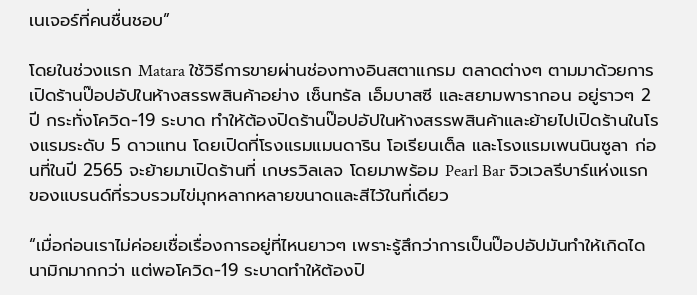เนเจอร์ที่คนชื่นชอบ”

โดยในช่วงแรก Matara ใช้วิธีการขายผ่านช่องทางอินสตาแกรม ตลาดต่างๆ ตามมาด้วยการเปิดร้านป๊อปอัปในห้างสรรพสินค้าอย่าง เซ็นทรัล เอ็มบาสซี และสยามพารากอน อยู่ราวๆ 2 ปี กระทั่งโควิด-19 ระบาด ทำให้ต้องปิดร้านป๊อปอัปในห้างสรรพสินค้าและย้ายไปเปิดร้านในโรงแรมระดับ 5 ดาวแทน โดยเปิดที่โรงแรมแมนดาริน โอเรียนเต็ล และโรงแรมเพนนินซูลา ก่อนที่ในปี 2565 จะย้ายมาเปิดร้านที่ เกษรวิลเลจ โดยมาพร้อม Pearl Bar จิวเวลรีบาร์แห่งแรกของแบรนด์ที่รวบรวมไข่มุกหลากหลายขนาดและสีไว้ในที่เดียว

“เมื่อก่อนเราไม่ค่อยเชื่อเรื่องการอยู่ที่ไหนยาวๆ เพราะรู้สึกว่าการเป็นป๊อปอัปมันทำให้เกิดไดนามิกมากกว่า แต่พอโควิด-19 ระบาดทำให้ต้องปิ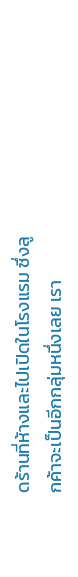ดร้านที่ห้างและไปเปิดในโรงแรม ซึ่งลูกค้าจะเป็นอีกกลุ่มหนึ่งเลย เรา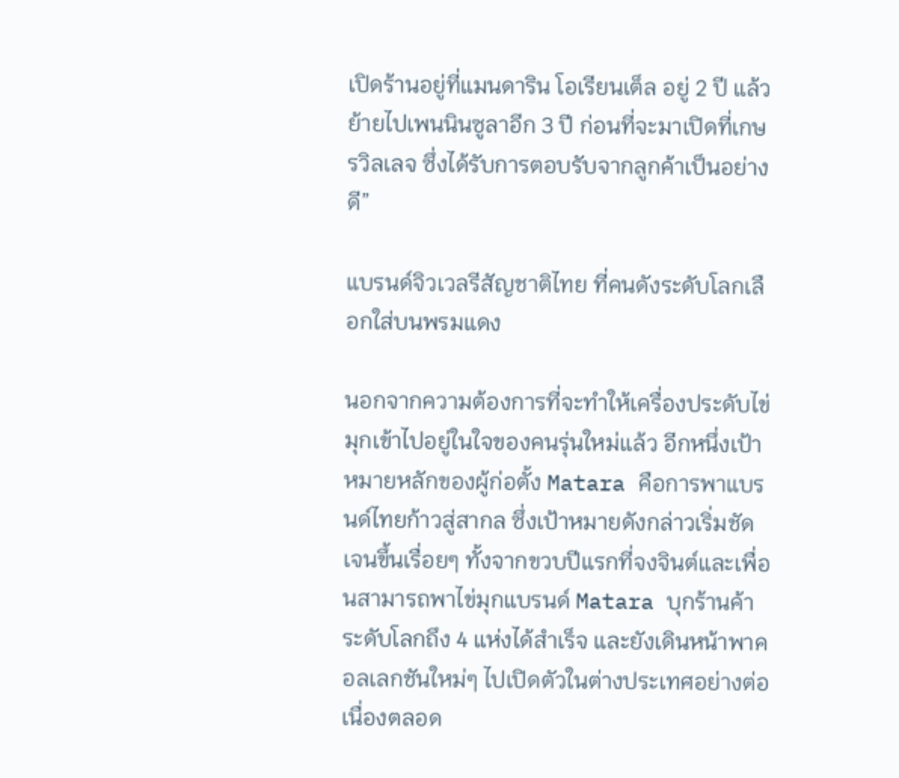เปิดร้านอยู่ที่แมนดาริน โอเรียนเต็ล อยู่ 2 ปี แล้วย้ายไปเพนนินซูลาอีก 3 ปี ก่อนที่จะมาเปิดที่เกษรวิลเลจ ซึ่งได้รับการตอบรับจากลูกค้าเป็นอย่างดี”

แบรนด์จิวเวลรีสัญชาติไทย ที่คนดังระดับโลกเลือกใส่บนพรมแดง

นอกจากความต้องการที่จะทำให้เครื่องประดับไข่มุกเข้าไปอยู่ในใจของคนรุ่นใหม่แล้ว อีกหนึ่งเป้าหมายหลักของผู้ก่อตั้ง Matara คือการพาแบรนด์ไทยก้าวสู่สากล ซึ่งเป้าหมายดังกล่าวเริ่มชัดเจนขึ้นเรื่อยๆ ทั้งจากขวบปีแรกที่จงจินต์และเพื่อนสามารถพาไข่มุกแบรนด์ Matara บุกร้านค้าระดับโลกถึง 4 แห่งได้สำเร็จ และยังเดินหน้าพาคอลเลกชันใหม่ๆ ไปเปิดตัวในต่างประเทศอย่างต่อเนื่องตลอด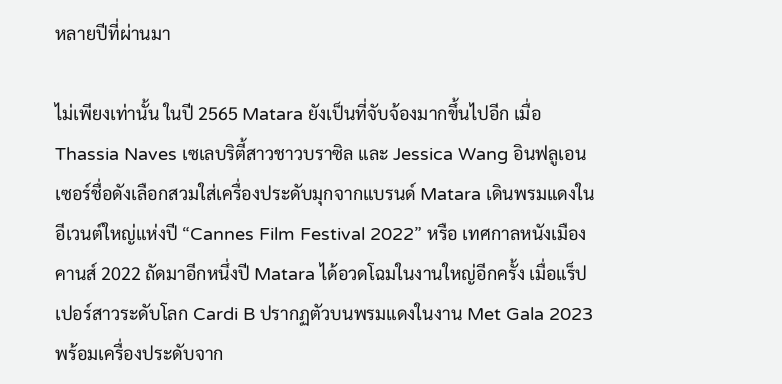หลายปีที่ผ่านมา

ไม่เพียงเท่านั้น ในปี 2565 Matara ยังเป็นที่จับจ้องมากขึ้นไปอีก เมื่อ Thassia Naves เซเลบริตี้สาวชาวบราซิล และ Jessica Wang อินฟลูเอนเซอร์ชื่อดังเลือกสวมใส่เครื่องประดับมุกจากแบรนด์ Matara เดินพรมแดงในอีเวนต์ใหญ่แห่งปี “Cannes Film Festival 2022” หรือ เทศกาลหนังเมืองคานส์ 2022 ถัดมาอีกหนึ่งปี Matara ได้อวดโฉมในงานใหญ่อีกครั้ง เมื่อแร็ปเปอร์สาวระดับโลก Cardi B ปรากฏตัวบนพรมแดงในงาน Met Gala 2023 พร้อมเครื่องประดับจาก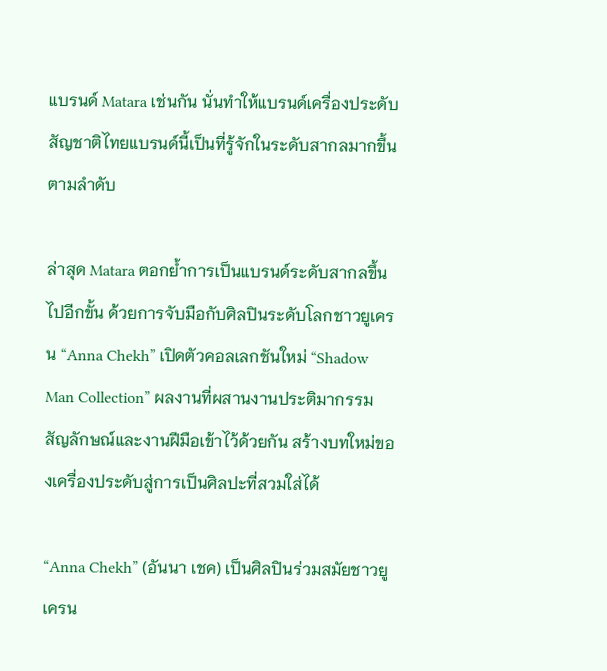แบรนด์ Matara เช่นกัน นั่นทำให้แบรนด์เครื่องประดับสัญชาติไทยแบรนด์นี้เป็นที่รู้จักในระดับสากลมากขึ้นตามลำดับ

ล่าสุด Matara ตอกย้ำการเป็นแบรนด์ระดับสากลขึ้นไปอีกขั้น ด้วยการจับมือกับศิลปินระดับโลกชาวยูเครน “Anna Chekh” เปิดตัวคอลเลกชันใหม่ “Shadow Man Collection” ผลงานที่ผสานงานประติมากรรม สัญลักษณ์และงานฝีมือเข้าไว้ด้วยกัน สร้างบทใหม่ของเครื่องประดับสู่การเป็นศิลปะที่สวมใส่ได้

“Anna Chekh” (อันนา เชค) เป็นศิลปินร่วมสมัยชาวยูเครน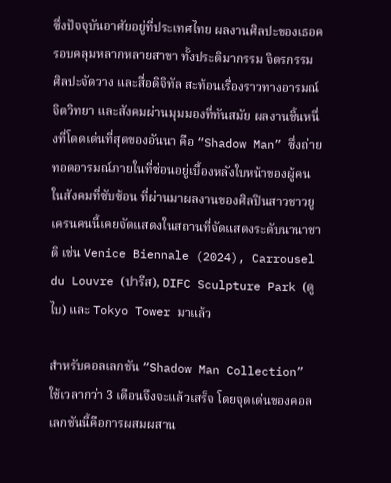ซึ่งปัจจุบันอาศัยอยู่ที่ประเทศไทย ผลงานศิลปะของเธอครอบคลุมหลากหลายสาขา ทั้งประติมากรรม จิตรกรรม ศิลปะจัดวาง และสื่อดิจิทัล สะท้อนเรื่องราวทางอารมณ์ จิตวิทยา และสังคมผ่านมุมมองที่ทันสมัย ผลงานชิ้นหนึ่งที่โดดเด่นที่สุดของอันนา คือ “Shadow Man” ซึ่งถ่ายทอดอารมณ์ภายในที่ซ่อนอยู่เบื้องหลังใบหน้าของผู้คนในสังคมที่ซับซ้อน ที่ผ่านมาผลงานของศิลปินสาวชาวยูเครนคนนี้เคยจัดแสดงในสถานที่จัดแสดงระดับนานาชาติ เช่น Venice Biennale (2024), Carrousel du Louvre (ปารีส), DIFC Sculpture Park (ดูไบ) และ Tokyo Tower มาแล้ว

สำหรับคอลเลกชัน “Shadow Man Collection” ใช้เวลากว่า 3 เดือนจึงจะแล้วเสร็จ โดยจุดเด่นของคอลเลกชันนี้คือการผสมผสาน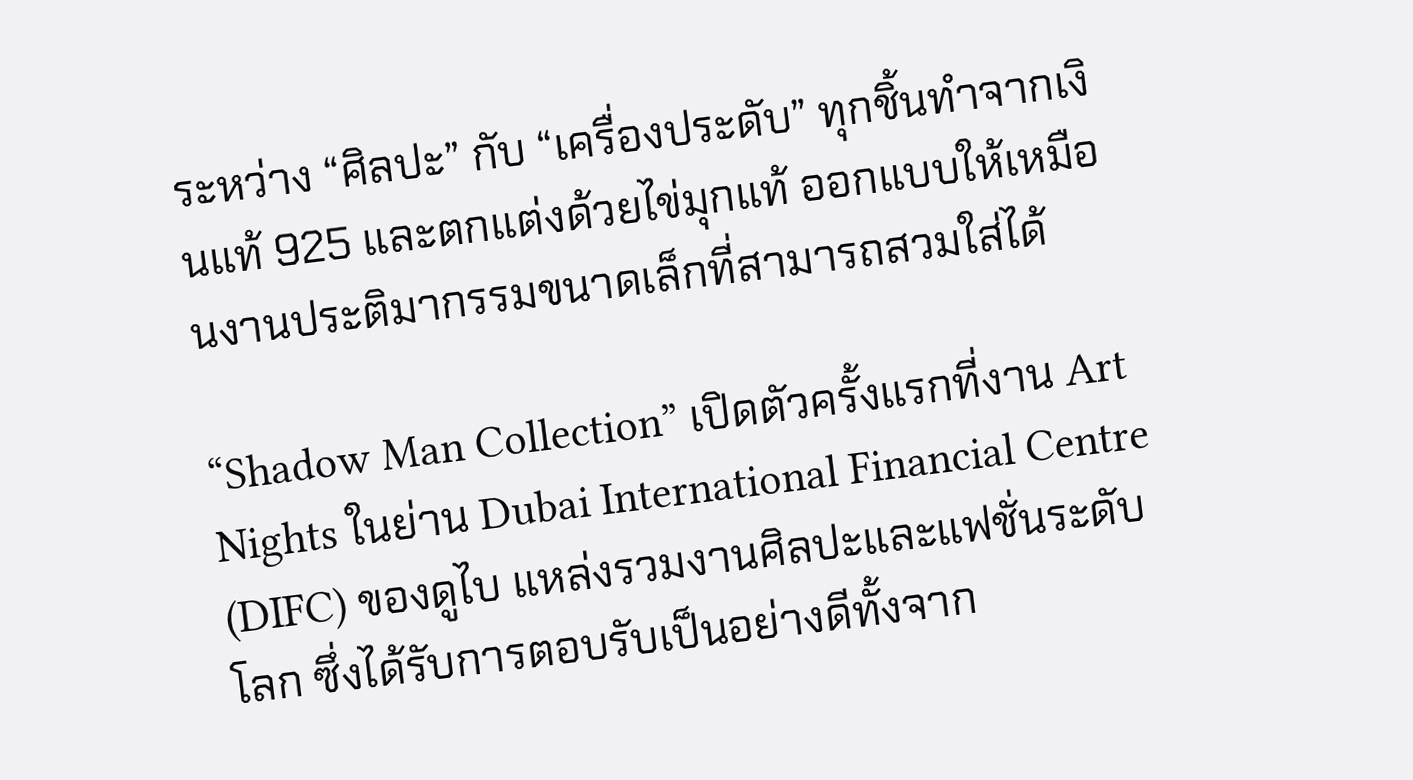ระหว่าง “ศิลปะ” กับ “เครื่องประดับ” ทุกชิ้นทำจากเงินแท้ 925 และตกแต่งด้วยไข่มุกแท้ ออกแบบให้เหมือนงานประติมากรรมขนาดเล็กที่สามารถสวมใส่ได้

“Shadow Man Collection” เปิดตัวครั้งแรกที่งาน Art Nights ในย่าน Dubai International Financial Centre (DIFC) ของดูไบ แหล่งรวมงานศิลปะและแฟชั่นระดับโลก ซึ่งได้รับการตอบรับเป็นอย่างดีทั้งจาก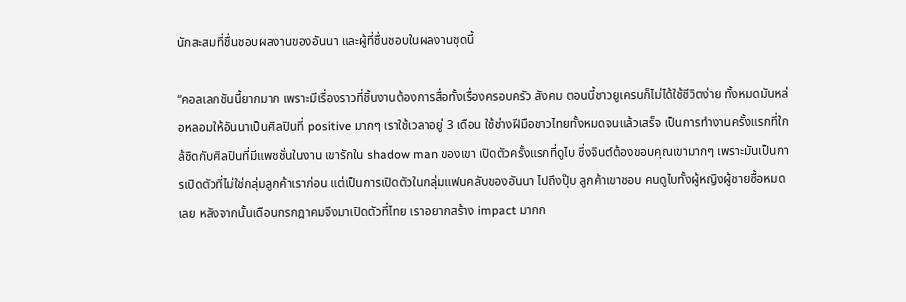นักสะสมที่ชื่นชอบผลงานของอันนา และผู้ที่ชื่นชอบในผลงานชุดนี้

“คอลเลกชันนี้ยากมาก เพราะมีเรื่องราวที่ชิ้นงานต้องการสื่อทั้งเรื่องครอบครัว สังคม ตอนนี้ชาวยูเครนก็ไม่ได้ใช้ชีวิตง่าย ทั้งหมดมันหล่อหลอมให้อันนาเป็นศิลปินที่ positive มากๆ เราใช้เวลาอยู่ 3 เดือน ใช้ช่างฝีมือชาวไทยทั้งหมดจนแล้วเสร็จ เป็นการทำงานครั้งแรกที่ใกล้ชิดกับศิลปินที่มีแพชชั่นในงาน เขารักใน shadow man ของเขา เปิดตัวครั้งแรกที่ดูไบ ซึ่งจินต์ต้องขอบคุณเขามากๆ เพราะมันเป็นการเปิดตัวที่ไม่ใช่กลุ่มลูกค้าเราก่อน แต่เป็นการเปิดตัวในกลุ่มแฟนคลับของอันนา ไปถึงปุ๊บ ลูกค้าเขาชอบ คนดูไบทั้งผู้หญิงผู้ชายซื้อหมดเลย หลังจากนั้นเดือนกรกฎาคมจึงมาเปิดตัวที่ไทย เราอยากสร้าง impact มากก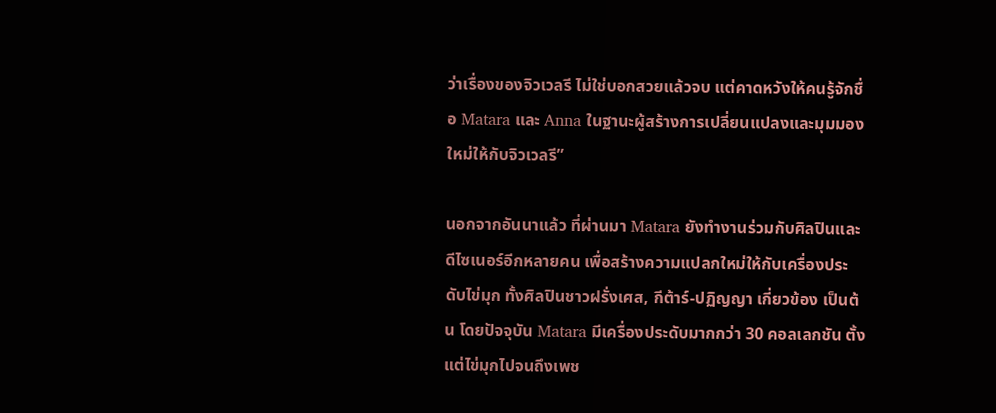ว่าเรื่องของจิวเวลรี ไม่ใช่บอกสวยแล้วจบ แต่คาดหวังให้คนรู้จักชื่อ Matara และ Anna ในฐานะผู้สร้างการเปลี่ยนแปลงและมุมมองใหม่ให้กับจิวเวลรี”

นอกจากอันนาแล้ว ที่ผ่านมา Matara ยังทำงานร่วมกับศิลปินและดีไซเนอร์อีกหลายคน เพื่อสร้างความแปลกใหม่ให้กับเครื่องประดับไข่มุก ทั้งศิลปินชาวฝรั่งเศส, กีต้าร์-ปฏิญญา เกี่ยวข้อง เป็นต้น โดยปัจจุบัน Matara มีเครื่องประดับมากกว่า 30 คอลเลกชัน ตั้งแต่ไข่มุกไปจนถึงเพช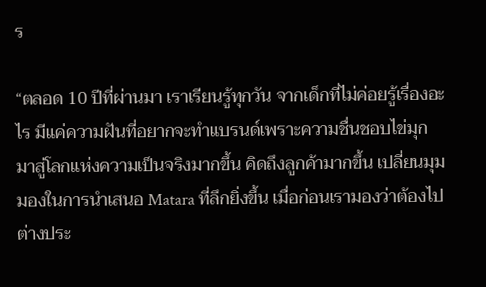ร

“ตลอด 10 ปีที่ผ่านมา เราเรียนรู้ทุกวัน จากเด็กที่ไม่ค่อยรู้เรื่องอะไร มีแค่ความฝันที่อยากจะทำแบรนด์เพราะความชื่นชอบไข่มุก มาสู่โลกแห่งความเป็นจริงมากขึ้น คิดถึงลูกค้ามากขึ้น เปลี่ยนมุมมองในการนำเสนอ Matara ที่ลึกยิ่งขึ้น เมื่อก่อนเรามองว่าต้องไปต่างประ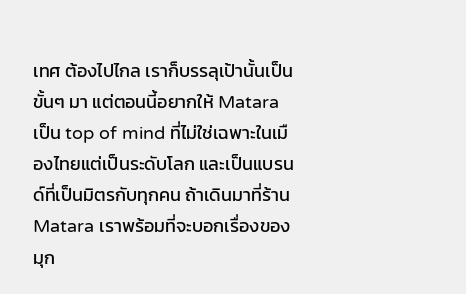เทศ ต้องไปไกล เราก็บรรลุเป้านั้นเป็นขั้นๆ มา แต่ตอนนี้อยากให้ Matara เป็น top of mind ที่ไม่ใช่เฉพาะในเมืองไทยแต่เป็นระดับโลก และเป็นแบรนด์ที่เป็นมิตรกับทุกคน ถ้าเดินมาที่ร้าน Matara เราพร้อมที่จะบอกเรื่องของมุก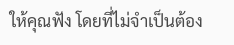ให้คุณฟัง โดยที่ไม่จำเป็นต้อง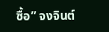ซื้อ” จงจินต์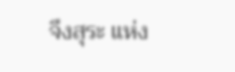จึงสุระ แห่ง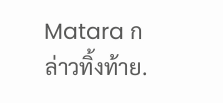Matara กล่าวทิ้งท้าย.